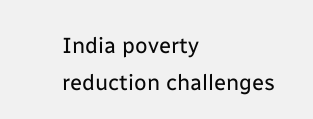India poverty reduction challenges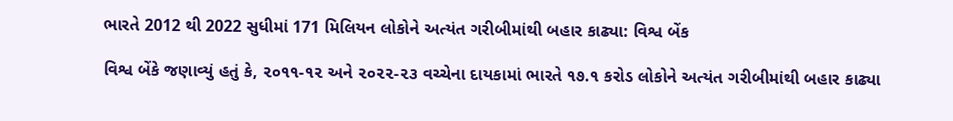ભારતે 2012 થી 2022 સુધીમાં 171 મિલિયન લોકોને અત્યંત ગરીબીમાંથી બહાર કાઢ્યા: વિશ્વ બેંક

વિશ્વ બેંકે જણાવ્યું હતું કે, ૨૦૧૧-૧૨ અને ૨૦૨૨-૨૩ વચ્ચેના દાયકામાં ભારતે ૧૭.૧ કરોડ લોકોને અત્યંત ગરીબીમાંથી બહાર કાઢ્યા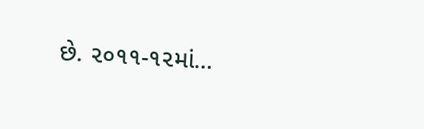છે. ૨૦૧૧-૧૨માં…